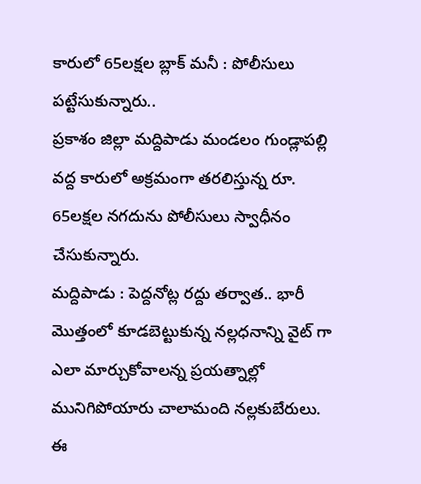కారులో 65లక్షల బ్లాక్ మనీ : పోలీసులు పట్టేసుకున్నారు..
ప్రకాశం జిల్లా మద్దిపాడు మండలం గుండ్లాపల్లి వద్ద కారులో అక్రమంగా తరలిస్తున్న రూ. 65లక్షల నగదును పోలీసులు స్వాధీనం చేసుకున్నారు.
మద్దిపాడు : పెద్దనోట్ల రద్దు తర్వాత.. భారీ మొత్తంలో కూడబెట్టుకున్న నల్లధనాన్ని వైట్ గా ఎలా మార్చుకోవాలన్న ప్రయత్నాల్లో మునిగిపోయారు చాలామంది నల్లకుబేరులు. ఈ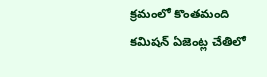క్రమంలో కొంతమంది కమిషన్ ఏజెంట్ల చేతిలో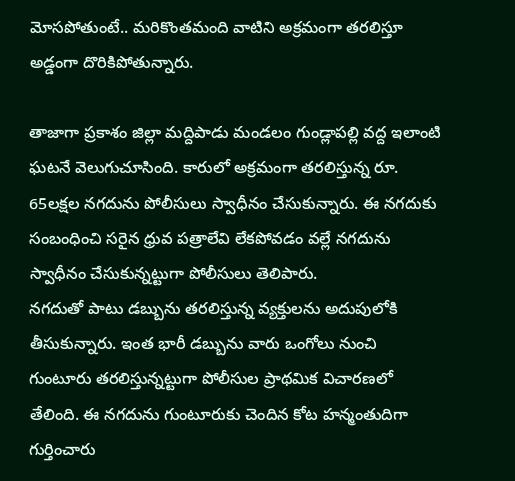మోసపోతుంటే.. మరికొంతమంది వాటిని అక్రమంగా తరలిస్తూ అడ్డంగా దొరికిపోతున్నారు.

తాజాగా ప్రకాశం జిల్లా మద్దిపాడు మండలం గుండ్లాపల్లి వద్ద ఇలాంటి ఘటనే వెలుగుచూసింది. కారులో అక్రమంగా తరలిస్తున్న రూ. 65లక్షల నగదును పోలీసులు స్వాధీనం చేసుకున్నారు. ఈ నగదుకు సంబంధించి సరైన ధ్రువ పత్రాలేవి లేకపోవడం వల్లే నగదును స్వాధీనం చేసుకున్నట్టుగా పోలీసులు తెలిపారు.
నగదుతో పాటు డబ్బును తరలిస్తున్న వ్యక్తులను అదుపులోకి తీసుకున్నారు. ఇంత భారీ డబ్బును వారు ఒంగోలు నుంచి గుంటూరు తరలిస్తున్నట్టుగా పోలీసుల ప్రాథమిక విచారణలో తేలింది. ఈ నగదును గుంటూరుకు చెందిన కోట హన్మంతుదిగా గుర్తించారు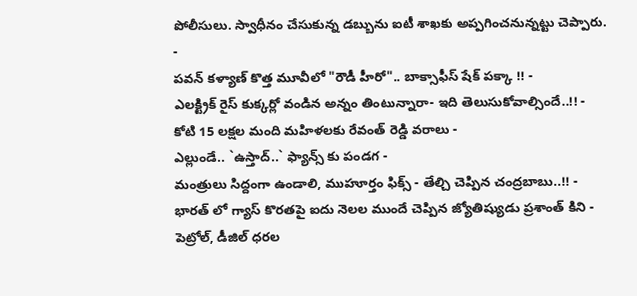పోలీసులు. స్వాధీనం చేసుకున్న డబ్బును ఐటీ శాఖకు అప్పగించనున్నట్టు చెప్పారు.
-
పవన్ కళ్యాణ్ కొత్త మూవీలో "రౌడీ హీరో".. బాక్సాఫీస్ షేక్ పక్కా !! -
ఎలక్ట్రిక్ రైస్ కుక్కర్లో వండిన అన్నం తింటున్నారా- ఇది తెలుసుకోవాల్సిందే..!! -
కోటి 15 లక్షల మంది మహిళలకు రేవంత్ రెడ్డి వరాలు -
ఎల్లుండే.. `ఉస్తాద్..` ఫ్యాన్స్ కు పండగ -
మంత్రులు సిద్దంగా ఉండాలి, ముహూర్తం ఫిక్స్ - తేల్చి చెప్పిన చంద్రబాబు..!! -
భారత్ లో గ్యాస్ కొరతపై ఐదు నెలల ముందే చెప్పిన జ్యోతిష్యుడు ప్రశాంత్ కిని -
పెట్రోల్, డీజిల్ ధరల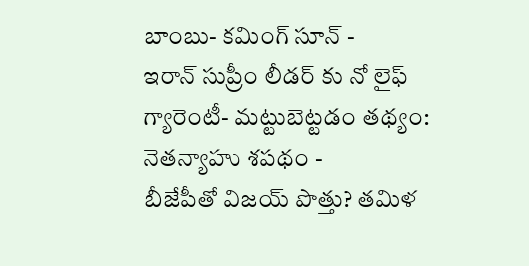బాంబు- కమింగ్ సూన్ -
ఇరాన్ సుప్రీం లీడర్ కు నో లైఫ్ గ్యారెంటీ- మట్టుబెట్టడం తథ్యం: నెతన్యాహు శపథం -
బీజేపీతో విజయ్ పొత్తు? తమిళ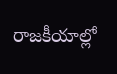రాజకీయాల్లో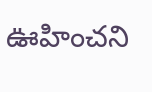ఊహించని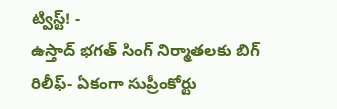ట్విస్ట్! -
ఉస్తాద్ భగత్ సింగ్ నిర్మాతలకు బిగ్ రిలీఫ్- ఏకంగా సుప్రీంకోర్టు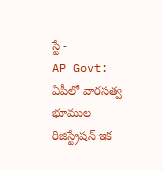స్టే -
AP Govt: ఏపీలో వారసత్వ భూముల రిజిస్ట్రేషన్ ఇక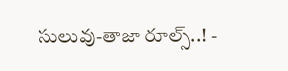సులువు-తాజా రూల్స్..! -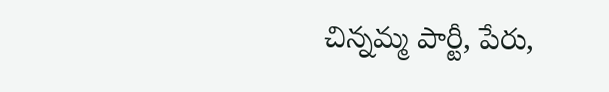చిన్నమ్మ పార్టీ, పేరు,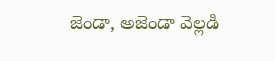జెండా, అజెండా వెల్లడి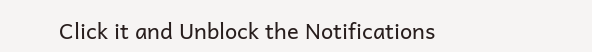Click it and Unblock the Notifications